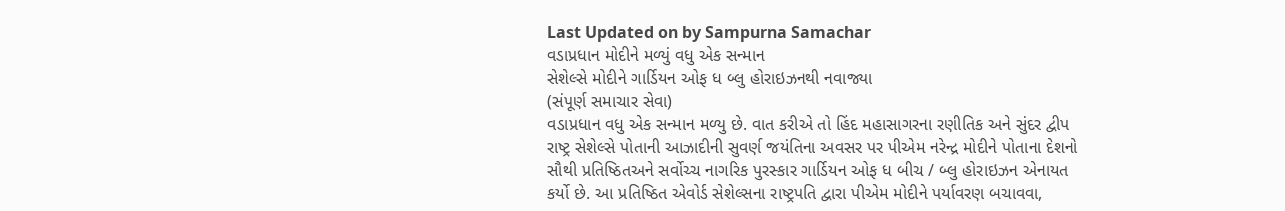Last Updated on by Sampurna Samachar
વડાપ્રધાન મોદીને મળ્યું વધુ એક સન્માન
સેશેલ્સે મોદીને ગાર્ડિયન ઓફ ધ બ્લુ હોરાઇઝનથી નવાજ્યા
(સંપૂર્ણ સમાચાર સેવા)
વડાપ્રધાન વધુ એક સન્માન મળ્યુ છે. વાત કરીએ તો હિંદ મહાસાગરના રણીતિક અને સુંદર દ્વીપ રાષ્ટ્ર સેશેલ્સે પોતાની આઝાદીની સુવર્ણ જયંતિના અવસર પર પીએમ નરેન્દ્ર મોદીને પોતાના દેશનો સૌથી પ્રતિષ્ઠિતઅને સર્વોચ્ચ નાગરિક પુરસ્કાર ગાર્ડિયન ઓફ ધ બીચ / બ્લુ હોરાઇઝન એનાયત કર્યો છે. આ પ્રતિષ્ઠિત એવોર્ડ સેશેલ્સના રાષ્ટ્રપતિ દ્વારા પીએમ મોદીને પર્યાવરણ બચાવવા,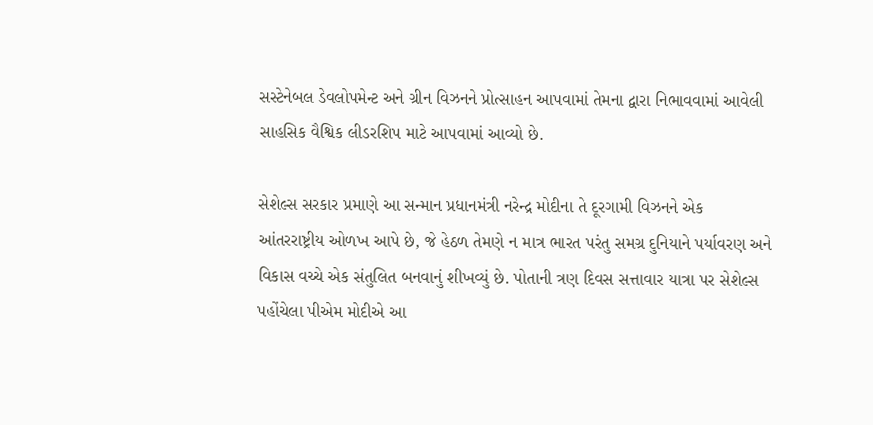સસ્ટેનેબલ ડેવલોપમેન્ટ અને ગ્રીન વિઝનને પ્રોત્સાહન આપવામાં તેમના દ્વારા નિભાવવામાં આવેલી સાહસિક વૈશ્વિક લીડરશિપ માટે આપવામાં આવ્યો છે.

સેશેલ્સ સરકાર પ્રમાણે આ સન્માન પ્રધાનમંત્રી નરેન્દ્ર મોદીના તે દૂરગામી વિઝનને એક આંતરરાષ્ટ્રીય ઓળખ આપે છે, જે હેઠળ તેમણે ન માત્ર ભારત પરંતુ સમગ્ર દુનિયાને પર્યાવરણ અને વિકાસ વચ્ચે એક સંતુલિત બનવાનું શીખવ્યું છે. પોતાની ત્રણ દિવસ સત્તાવાર યાત્રા પર સેશેલ્સ પહોંચેલા પીએમ મોદીએ આ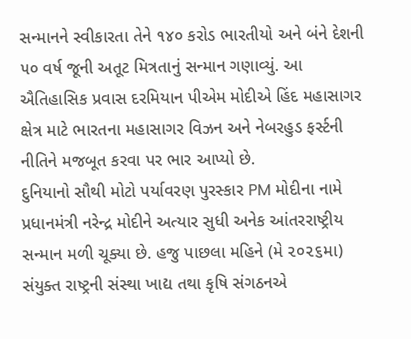સન્માનને સ્વીકારતા તેને ૧૪૦ કરોડ ભારતીયો અને બંને દેશની ૫૦ વર્ષ જૂની અતૂટ મિત્રતાનું સન્માન ગણાવ્યું. આ ઐતિહાસિક પ્રવાસ દરમિયાન પીએમ મોદીએ હિંદ મહાસાગર ક્ષેત્ર માટે ભારતના મહાસાગર વિઝન અને નેબરહુડ ફર્સ્ટની નીતિને મજબૂત કરવા પર ભાર આપ્યો છે.
દુનિયાનો સૌથી મોટો પર્યાવરણ પુરસ્કાર PM મોદીના નામે
પ્રધાનમંત્રી નરેન્દ્ર મોદીને અત્યાર સુધી અનેક આંતરરાષ્ટ્રીય સન્માન મળી ચૂક્યા છે. હજુ પાછલા મહિને (મે ૨૦૨૬મા) સંયુક્ત રાષ્ટ્રની સંસ્થા ખાદ્ય તથા કૃષિ સંગઠનએ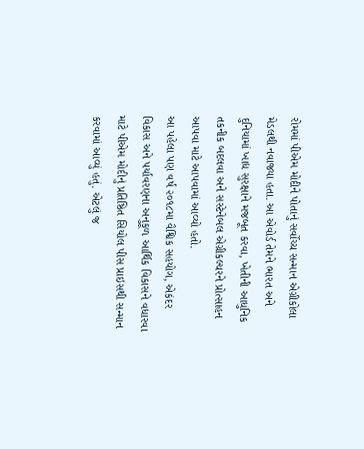રોમમાં પીએમ મોદીને પોતાનું સર્વોચ્ચ સન્માન એગ્રીકોલા મેડલથી નવાજ્યા હતા. આ એવોર્ડ તેમને ભારત અને દુનિયામાં ખાદ્ય સુરક્ષાને મજબૂત કરવા, ખેતીની આધુનિક તકનીક બદલવા અને સસ્ટેનેબલ એગ્રીકલ્ચરને પ્રોત્સાહન આપવા માટે આપવામાં આવ્યો હતો.
આ પહેલા પણ વર્ષ ૨૦૧૮મા વૈશ્વિક સહયોગ, એકંદર વિકાસ અને પર્યાવરણના અનુકૂળ આર્થિક વિકાસને વધારવા માટે પીએમ મોદીનું પ્રતિષ્ઠિત સિયોલ પીસ પ્રાઇસથી સન્માન કરવામાં આવ્યું હતું. એટલું જ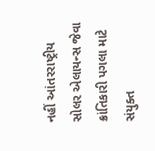નહીં આંતરરાષ્ટ્રીય સોલર એલાયન્સ જેવા ક્રાંતિકારી પગલા માટે સંયુક્ત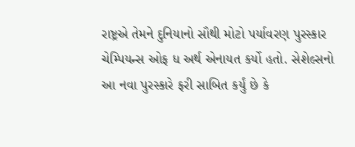રાષ્ટ્રએ તેમને દુનિયાનો સૌથી મોટો પર્યાવરણ પુરસ્કાર ચેમ્પિયન્સ ઓફ ધ અર્થ એનાયત કર્યો હતો. સેશેલ્સનો આ નવા પુરસ્કારે ફરી સાબિત કર્યું છે કે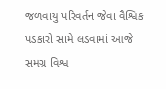જળવાયુ પરિવર્તન જેવા વૈશ્વિક પડકારો સામે લડવામાં આજે સમગ્ર વિશ્વ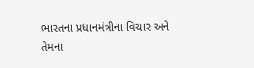ભારતના પ્રધાનમંત્રીના વિચાર અને તેમના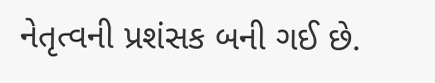નેતૃત્વની પ્રશંસક બની ગઈ છે.